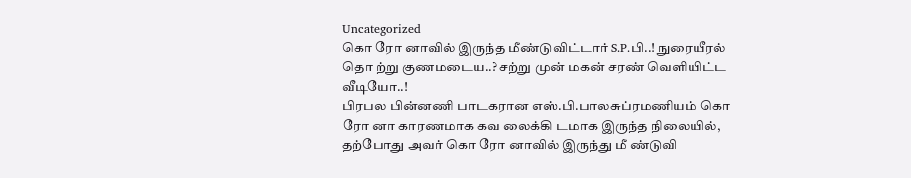Uncategorized
கொ ரோ னாவில் இருந்த மீண்டுவிட்டார் S.P.பி..! நுரையீரல் தொ ற்று குணமடைய..? சற்று முன் மகன் சரண் வெளியிட்ட வீடியோ..!
பிரபல பின்னணி பாடகரான எஸ்.பி.பாலசுப்ரமணியம் கொ ரோ னா காரணமாக கவ லைக்கி டமாக இருந்த நிலையில், தற்போது அவர் கொ ரோ னாவில் இருந்து மீ ண்டுவி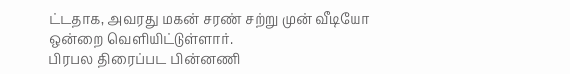ட்டதாக, அவரது மகன் சரண் சற்று முன் வீடியோ ஒன்றை வெளியிட்டுள்ளார்.
பிரபல திரைப்பட பின்னணி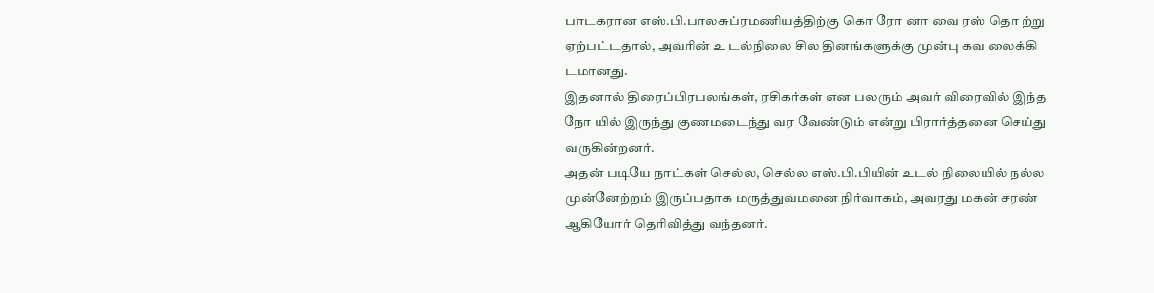பாடகரான எஸ்.பி.பாலசுப்ரமணியத்திற்கு கொ ரோ னா வை ரஸ் தொ ற்று ஏற்பட்டதால், அவரின் உ டல்நிலை சில தினங்களுக்கு முன்பு கவ லைக்கி டமானது.
இதனால் திரைப்பிரபலங்கள், ரசிகர்கள் என பலரும் அவர் விரைவில் இந்த நோ யில் இருந்து குணமடைந்து வர வேண்டும் என்று பிரார்த்தனை செய்து வருகின்றனர்.
அதன் படியே நாட்கள் செல்ல, செல்ல எஸ்.பி.பியின் உடல் நிலையில் நல்ல முன்னேற்றம் இருப்பதாக மருத்துவமனை நிர்வாகம், அவரது மகன் சரண் ஆகியோர் தெரிவித்து வந்தனர்.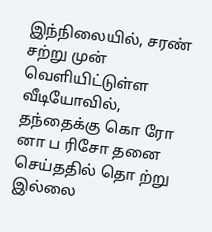இந்நிலையில், சரண் சற்று முன் வெளியிட்டுள்ள வீடியோவில், தந்தைக்கு கொ ரோ னா ப ரிசோ தனை செய்ததில் தொ ற்று இல்லை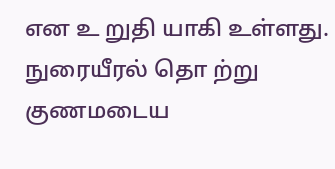என உ றுதி யாகி உள்ளது.
நுரையீரல் தொ ற்று குணமடைய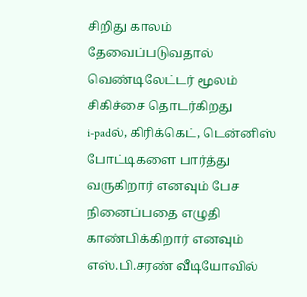சிறிது காலம் தேவைப்படுவதால் வெண்டிலேட்டர் மூலம் சிகிச்சை தொடர்கிறது
i-padல், கிரிக்கெட், டென்னிஸ் போட்டிகளை பார்த்து வருகிறார் எனவும் பேச நினைப்பதை எழுதி காண்பிக்கிறார் எனவும் எஸ்.பி.சரண் வீடியோவில்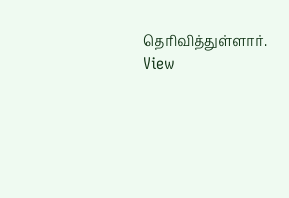தெரிவித்துள்ளார்.
View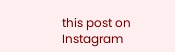this post on Instagram